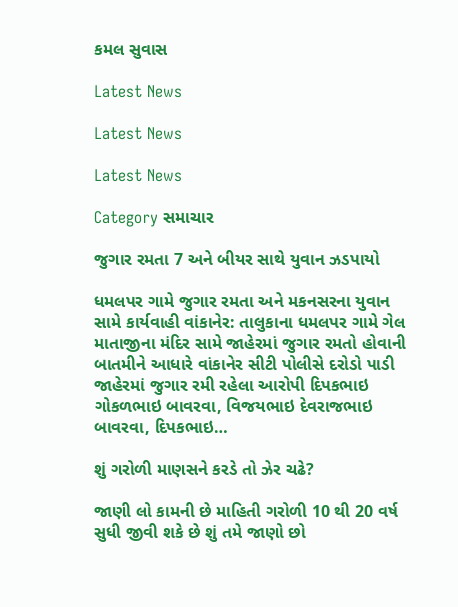કમલ સુવાસ

Latest News

Latest News

Latest News

Category સમાચાર

જુગાર રમતા 7 અને બીયર સાથે યુવાન ઝડપાયો

ધમલપર ગામે જુગાર રમતા અને મકનસરના યુવાન સામે કાર્યવાહી વાંકાનેર: તાલુકાના ધમલપર ગામે ગેલ માતાજીના મંદિર સામે જાહેરમાં જુગાર રમતો હોવાની બાતમીને આધારે વાંકાનેર સીટી પોલીસે દરોડો પાડી જાહેરમાં જુગાર રમી રહેલા આરોપી દિપકભાઇ ગોકળભાઇ બાવરવા, વિજયભાઇ દેવરાજભાઇ બાવરવા, દિપકભાઇ…

શું ગરોળી માણસને કરડે તો ઝેર ચઢે?

જાણી લો કામની છે માહિતી ગરોળી 10 થી 20 વર્ષ સુધી જીવી શકે છે શું તમે જાણો છો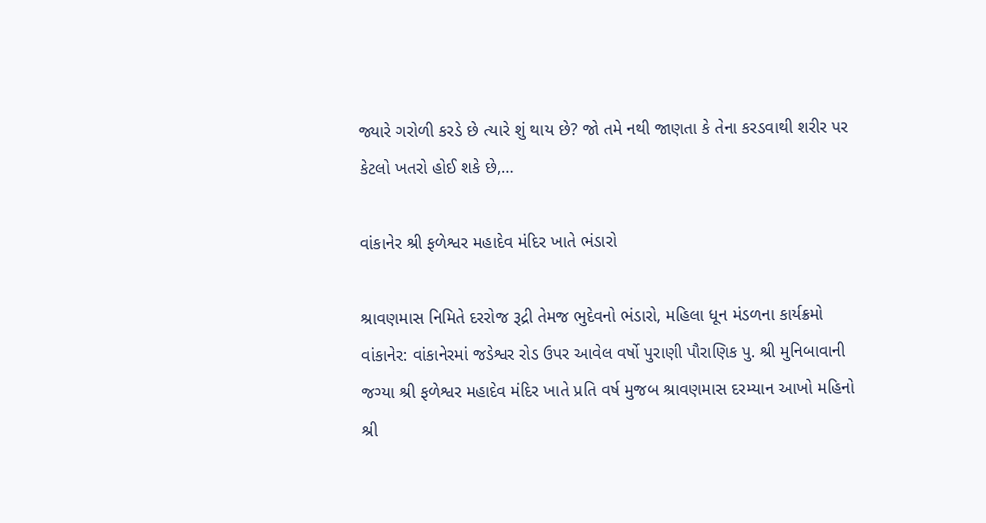જ્યારે ગરોળી કરડે છે ત્યારે શું થાય છે? જો તમે નથી જાણતા કે તેના કરડવાથી શરીર પર કેટલો ખતરો હોઈ શકે છે,…

વાંકાનેર શ્રી ફળેશ્વર મહાદેવ મંદિર ખાતે ભંડારો

શ્રાવણમાસ નિમિતે દરરોજ રૂદ્રી તેમજ ભુદેવનો ભંડારો, મહિલા ધૂન મંડળના કાર્યક્રમો વાંકાનેર: વાંકાનેરમાં જડેશ્વર રોડ ઉપર આવેલ વર્ષો પુરાણી પૌરાણિક પુ. શ્રી મુનિબાવાની જગ્‍યા શ્રી ફળેશ્વર મહાદેવ મંદિર ખાતે પ્રતિ વર્ષ મુજબ શ્રાવણમાસ દરમ્‍યાન આખો મહિનો શ્રી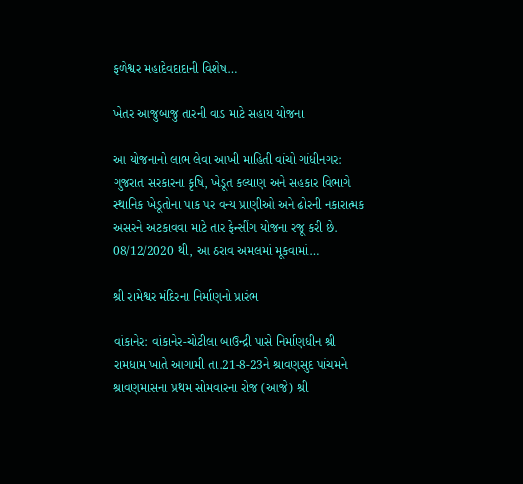ફળેશ્વર મહાદેવદાદાની વિશેષ…

ખેતર આજુબાજુ તારની વાડ માટે સહાય યોજના

આ યોજનાનો લાભ લેવા આખી માહિતી વાંચો ગાંધીનગર: ગુજરાત સરકારના કૃષિ, ખેડૂત કલ્યાણ અને સહકાર વિભાગે સ્થાનિક ખેડૂતોના પાક પર વન્ય પ્રાણીઓ અને ઢોરની નકારાત્મક અસરને અટકાવવા માટે તાર ફેન્સીંગ યોજના રજૂ કરી છે. 08/12/2020 થી, આ ઠરાવ અમલમાં મૂકવામાં…

શ્રી રામેશ્વર મંદિરના નિર્માણનો પ્રારંભ

વાંકાનેર: વાંકાનેર-ચોટીલા બાઉન્દ્રી પાસે નિર્માણધીન શ્રી રામધામ ખાતે આગામી તા.21-8-23ને શ્રાવણસુદ પાંચમને શ્રાવણમાસના પ્રથમ સોમવારના રોજ (આજે) શ્રી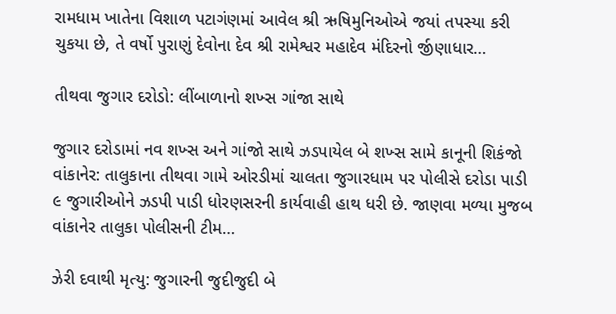રામધામ ખાતેના વિશાળ પટાગંણમાં આવેલ શ્રી ઋષિમુનિઓએ જયાં તપસ્યા કરી ચુકયા છે, તે વર્ષો પુરાણું દેવોના દેવ શ્રી રામેશ્વર મહાદેવ મંદિરનો ર્જીણાધાર…

તીથવા જુગાર દરોડો: લીંબાળાનો શખ્સ ગાંજા સાથે

જુગાર દરોડામાં નવ શખ્સ અને ગાંજો સાથે ઝડપાયેલ બે શખ્સ સામે કાનૂની શિકંજો વાંકાનેર: તાલુકાના તીથવા ગામે ઓરડીમાં ચાલતા જુગારધામ પર પોલીસે દરોડા પાડી ૯ જુગારીઓને ઝડપી પાડી ધોરણસરની કાર્યવાહી હાથ ધરી છે. જાણવા મળ્યા મુજબ વાંકાનેર તાલુકા પોલીસની ટીમ…

ઝેરી દવાથી મૃત્યુ: જુગારની જુદીજુદી બે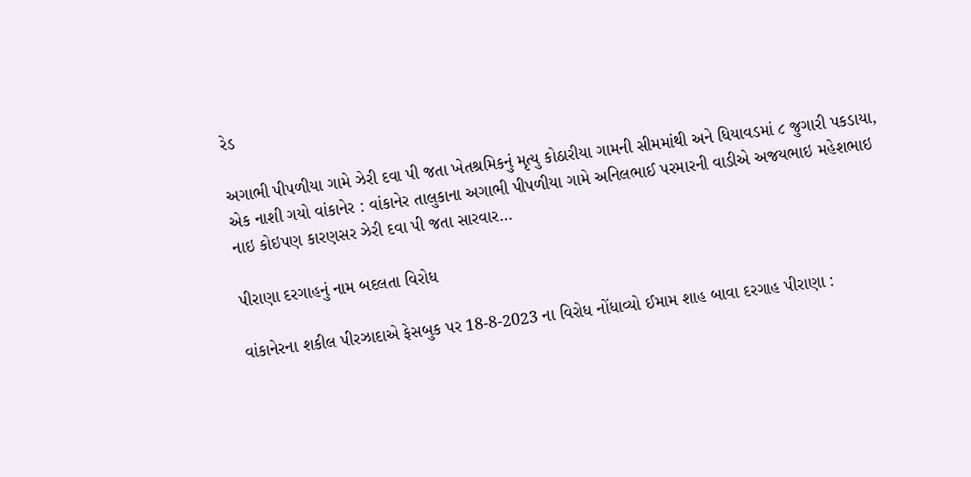રેડ

અગાભી પીપળીયા ગામે ઝેરી દવા પી જતા ખેતશ્રમિકનું મૃત્યુ કોઠારીયા ગામની સીમમાંથી અને ધિયાવડમાં ૮ જુગારી પકડાયા, એક નાશી ગયો વાંકાનેર : વાંકાનેર તાલુકાના અગાભી પીપળીયા ગામે અનિલભાઈ પરમારની વાડીએ અજયભાઇ મહેશભાઇ નાઇ કોઇપણ કારણસર ઝેરી દવા પી જતા સારવાર…

પીરાણા દરગાહનું નામ બદલતા વિરોધ

વાંકાનેરના શકીલ પીરઝાદાએ ફેસબુક પર 18-8-2023 ના વિરોધ નોંધાવ્યો ઈમામ શાહ બાવા દરગાહ પીરાણા :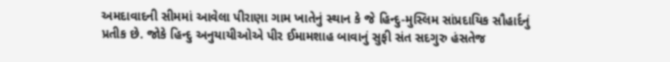અમદાવાદની સીમમાં આવેલા પીરાણા ગામ ખાતેનું સ્થાન કે જે હિન્દુ-મુસ્લિમ સાંપ્રદાયિક સૌહાર્દનું પ્રતીક છે. જોકે હિન્દુ અનુયાયીઓએ પીર ઈમામશાહ બાવાનું સુફી સંત સદગુરુ હંસતેજ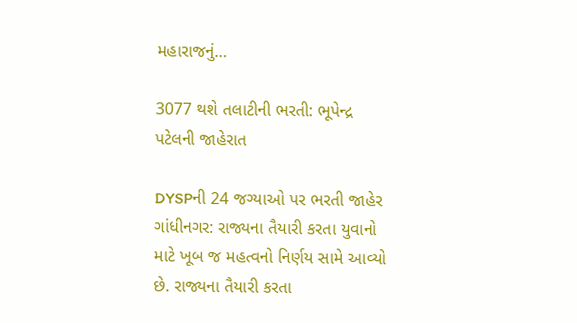મહારાજનું…

3077 થશે તલાટીની ભરતી: ભૂપેન્દ્ર પટેલની જાહેરાત

DYSPની 24 જગ્યાઓ પર ભરતી જાહેર ગાંધીનગર: રાજ્યના તૈયારી કરતા યુવાનો માટે ખૂબ જ મહત્વનો નિર્ણય સામે આવ્યો છે. રાજ્યના તૈયારી કરતા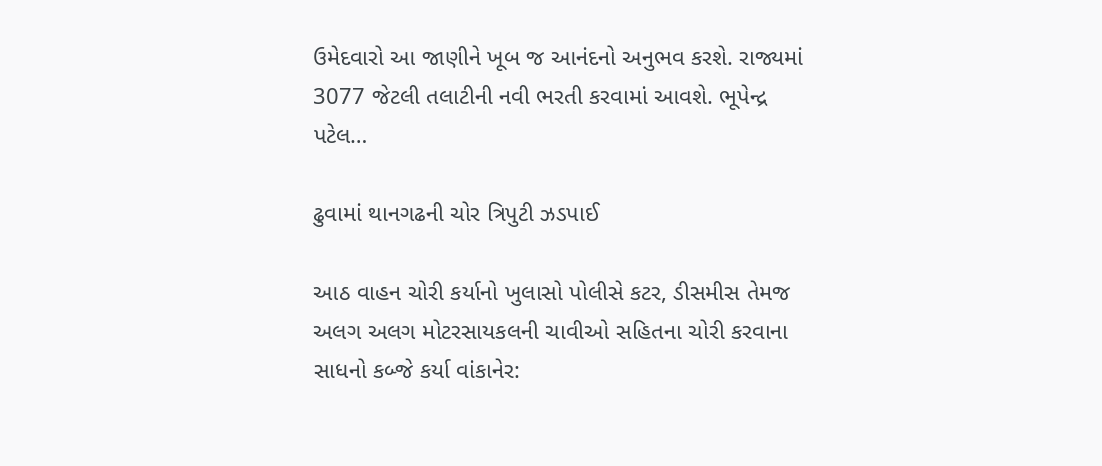ઉમેદવારો આ જાણીને ખૂબ જ આનંદનો અનુભવ કરશે. રાજ્યમાં 3077 જેટલી તલાટીની નવી ભરતી કરવામાં આવશે. ભૂપેન્દ્ર પટેલ…

ઢુવામાં થાનગઢની ચોર ત્રિપુટી ઝડપાઈ

આઠ વાહન ચોરી કર્યાનો ખુલાસો પોલીસે કટર, ડીસમીસ તેમજ અલગ અલગ મોટરસાયકલની ચાવીઓ સહિતના ચોરી કરવાના સાધનો કબ્જે કર્યા વાંકાનેર: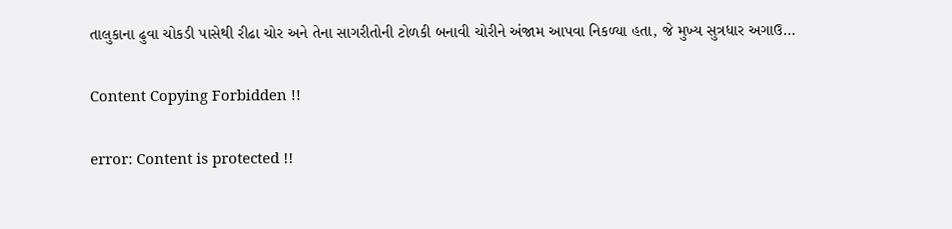તાલુકાના ઢુવા ચોકડી પાસેથી રીઢા ચોર અને તેના સાગરીતોની ટોળકી બનાવી ચોરીને અંજામ આપવા નિકળ્યા હતા, જે મુખ્ય સુત્રધાર અગાઉ…

Content Copying Forbidden !!

error: Content is protected !!